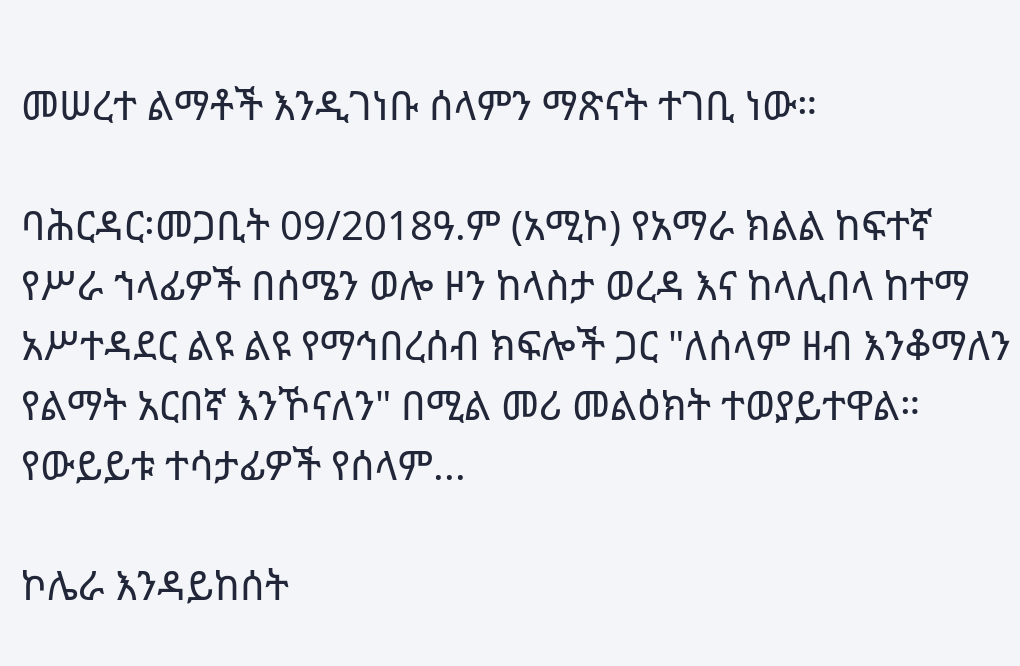መሠረተ ልማቶች እንዲገነቡ ሰላምን ማጽናት ተገቢ ነው።

ባሕርዳር፡መጋቢት 09/2018ዓ.ም (አሚኮ) የአማራ ክልል ከፍተኛ የሥራ ኀላፊዎች በሰሜን ወሎ ዞን ከላስታ ወረዳ እና ከላሊበላ ከተማ አሥተዳደር ልዩ ልዩ የማኅበረሰብ ክፍሎች ጋር "ለሰላም ዘብ እንቆማለን የልማት አርበኛ እንኾናለን" በሚል መሪ መልዕክት ተወያይተዋል። የውይይቱ ተሳታፊዎች የሰላም...

ኮሌራ እንዳይከሰት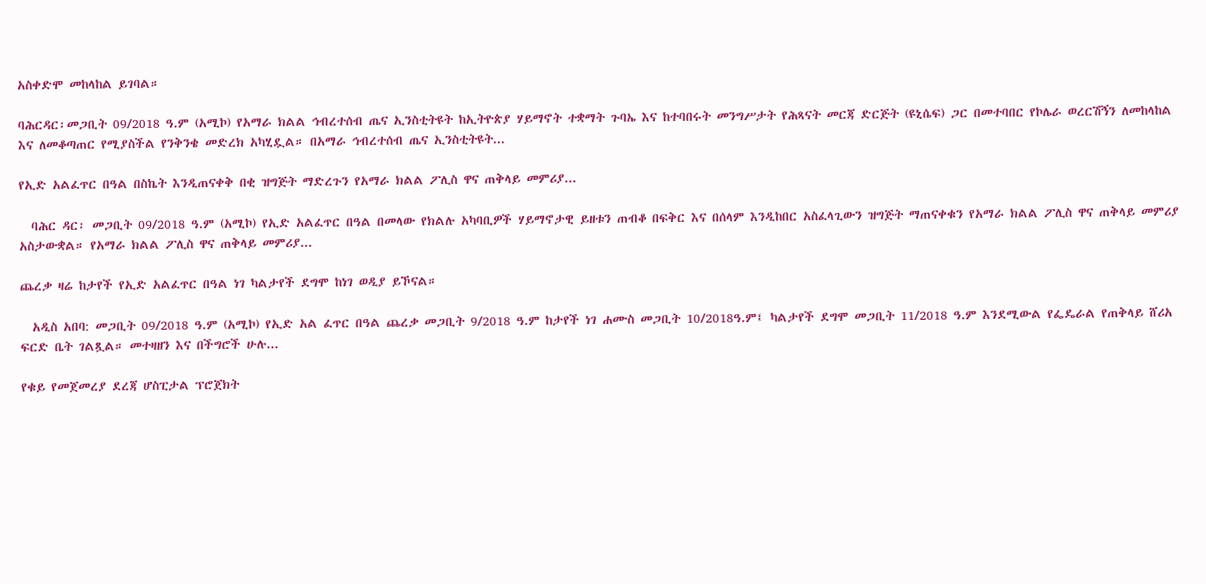አስቀድሞ መከላከል ይገባል።

ባሕርዳር፡መጋቢት 09/2018 ዓ.ም (አሚኮ) የአማራ ክልል ኅብረተሰብ ጤና ኢንስቲትዩት ከኢትዮጵያ ሃይማኖት ተቋማት ጉባኤ እና ከተባበሩት መንግሥታት የሕጻናት መርጃ ድርጅት (ዩኒሴፍ) ጋር በመተባበር የኮሌራ ወረርሽኝን ለመከላከል እና ለመቆጣጠር የሚያስችል የንቅንቄ መድረክ አካሂዷል። በአማራ ኅብረተሰብ ጤና ኢንስቲትዩት...

የኢድ አልፈጥር በዓል በስኬት እንዲጠናቀቅ በቂ ዝግጅት ማድረጉን የአማራ ክልል ፖሊስ ዋና ጠቅላይ መምሪያ...

  ባሕር ዳር፡ መጋቢት 09/2018 ዓ.ም (አሚኮ) የኢድ አልፈጥር በዓል በመላው የክልሉ አካባቢዎች ሃይማኖታዊ ይዘቱን ጠብቆ በፍቅር እና በሰላም እንዲከበር አስፈላጊውን ዝግጅት ማጠናቀቁን የአማራ ክልል ፖሊስ ዋና ጠቅላይ መምሪያ አስታውቋል። የአማራ ክልል ፖሊስ ዋና ጠቅላይ መምሪያ...

ጨረቃ ዛሬ ከታየች የኢድ አልፈጥር በዓል ነገ ካልታየች ደግሞ ከነገ ወዲያ ይኾናል።

  አዲስ አበባ: መጋቢት 09/2018 ዓ.ም (አሚኮ) የኢድ አል ፈጥር በዓል ጨረቃ መጋቢት 9/2018 ዓ.ም ከታየች ነገ ሐሙስ መጋቢት 10/2018ዓ.ም፤ ካልታየች ደግሞ መጋቢት 11/2018 ዓ.ም እንደሚውል የፌዴራል የጠቅላይ ሸሪአ ፍርድ ቤት ገልጿል። መተዛዘን እና በችግሮች ሁሉ...

የቁይ የመጀመረያ ደረጃ ሆስፒታል ፕሮጀክት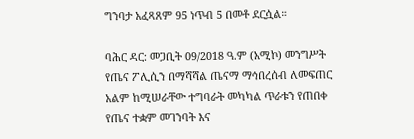ግንባታ አፈጻጸም 95 ነጥብ 5 በመቶ ደርሷል።

ባሕር ዳር: መጋቢት 09/2018 ዓ.ም (አሚኮ) መንግሥት የጤና ፖሊሲን በማሻሻል ጤናማ ማኅበረሰብ ለመፍጠር አልም ከሚሠራቸው ተግባራት መካካል ጥራቱን የጠበቀ የጤና ተቋም መገንባት እና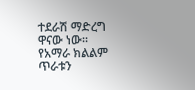ተደራሽ ማድረግ ዋናው ነው። የአማራ ክልልም ጥራቱን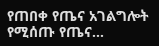የጠበቀ የጤና አገልግሎት የሚሰጡ የጤና...